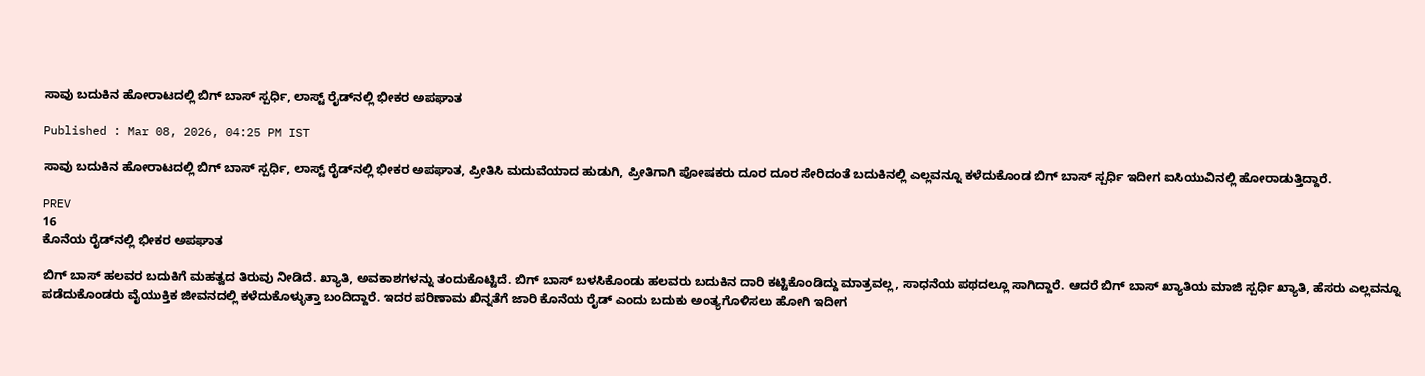ಸಾವು ಬದುಕಿನ ಹೋರಾಟದಲ್ಲಿ ಬಿಗ್ ಬಾಸ್ ಸ್ಪರ್ಧಿ, ಲಾಸ್ಟ್ ರೈಡ್‌ನಲ್ಲಿ ಭೀಕರ ಅಪಘಾತ

Published : Mar 08, 2026, 04:25 PM IST

ಸಾವು ಬದುಕಿನ ಹೋರಾಟದಲ್ಲಿ ಬಿಗ್ ಬಾಸ್ ಸ್ಪರ್ಧಿ, ಲಾಸ್ಟ್ ರೈಡ್‌ನಲ್ಲಿ ಭೀಕರ ಅಪಘಾತ, ಪ್ರೀತಿಸಿ ಮದುವೆಯಾದ ಹುಡುಗಿ, ಪ್ರೀತಿಗಾಗಿ ಪೋಷಕರು ದೂರ ದೂರ ಸೇರಿದಂತೆ ಬದುಕಿನಲ್ಲಿ ಎಲ್ಲವನ್ನೂ ಕಳೆದುಕೊಂಡ ಬಿಗ್ ಬಾಸ್ ಸ್ಪರ್ಧಿ ಇದೀಗ ಐಸಿಯುವಿನಲ್ಲಿ ಹೋರಾಡುತ್ತಿದ್ದಾರೆ.

PREV
16
ಕೊನೆಯ ರೈಡ್‌ನಲ್ಲಿ ಭೀಕರ ಅಪಘಾತ

ಬಿಗ್ ಬಾಸ್ ಹಲವರ ಬದುಕಿಗೆ ಮಹತ್ವದ ತಿರುವು ನೀಡಿದೆ. ಖ್ಯಾತಿ, ಅವಕಾಶಗಳನ್ನು ತಂದುಕೊಟ್ಟಿದೆ. ಬಿಗ್ ಬಾಸ್ ಬಳಸಿಕೊಂಡು ಹಲವರು ಬದುಕಿನ ದಾರಿ ಕಟ್ಟಿಕೊಂಡಿದ್ದು ಮಾತ್ರವಲ್ಲ, ಸಾಧನೆಯ ಪಥದಲ್ಲೂ ಸಾಗಿದ್ದಾರೆ. ಆದರೆ ಬಿಗ್ ಬಾಸ್ ಖ್ಯಾತಿಯ ಮಾಜಿ ಸ್ಪರ್ಧಿ ಖ್ಯಾತಿ, ಹೆಸರು ಎಲ್ಲವನ್ನೂ ಪಡೆದುಕೊಂಡರು ವೈಯುಕ್ತಿಕ ಜೀವನದಲ್ಲಿ ಕಳೆದುಕೊಳ್ಳುತ್ತಾ ಬಂದಿದ್ದಾರೆ. ಇದರ ಪರಿಣಾಮ ಖಿನ್ನತೆಗೆ ಜಾರಿ ಕೊನೆಯ ರೈಡ್ ಎಂದು ಬದುಕು ಅಂತ್ಯಗೊಳಿಸಲು ಹೋಗಿ ಇದೀಗ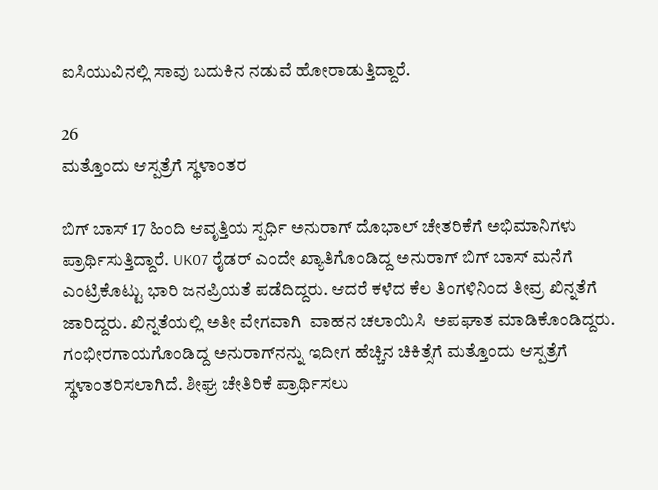ಐಸಿಯುವಿನಲ್ಲಿ ಸಾವು ಬದುಕಿನ ನಡುವೆ ಹೋರಾಡುತ್ತಿದ್ದಾರೆ.

26
ಮತ್ತೊಂದು ಆಸ್ಪತ್ರೆಗೆ ಸ್ಥಳಾಂತರ

ಬಿಗ್ ಬಾಸ್ 17 ಹಿಂದಿ ಆವೃತ್ತಿಯ ಸ್ಪರ್ಧಿ ಅನುರಾಗ್ ದೊಭಾಲ್ ಚೇತರಿಕೆಗೆ ಅಭಿಮಾನಿಗಳು ಪ್ರಾರ್ಥಿಸುತ್ತಿದ್ದಾರೆ. UK07 ರೈಡರ್ ಎಂದೇ ಖ್ಯಾತಿಗೊಂಡಿದ್ದ ಅನುರಾಗ್ ಬಿಗ್ ಬಾಸ್ ಮನೆಗೆ ಎಂಟ್ರಿಕೊಟ್ಟು ಭಾರಿ ಜನಪ್ರಿಯತೆ ಪಡೆದಿದ್ದರು. ಆದರೆ ಕಳೆದ ಕೆಲ ತಿಂಗಳಿನಿಂದ ತೀವ್ರ ಖಿನ್ನತೆಗೆ ಜಾರಿದ್ದರು. ಖಿನ್ನತೆಯಲ್ಲಿ ಅತೀ ವೇಗವಾಗಿ  ವಾಹನ ಚಲಾಯಿಸಿ  ಅಪಘಾತ ಮಾಡಿಕೊಂಡಿದ್ದರು. ಗಂಭೀರಗಾಯಗೊಂಡಿದ್ದ ಅನುರಾಗ್‌ನನ್ನು ಇದೀಗ ಹೆಚ್ಚಿನ ಚಿಕಿತ್ಸೆಗೆ ಮತ್ತೊಂದು ಆಸ್ಪತ್ರೆಗೆ ಸ್ಥಳಾಂತರಿಸಲಾಗಿದೆ. ಶೀಘ್ರ ಚೇತಿರಿಕೆ ಪ್ರಾರ್ಥಿಸಲು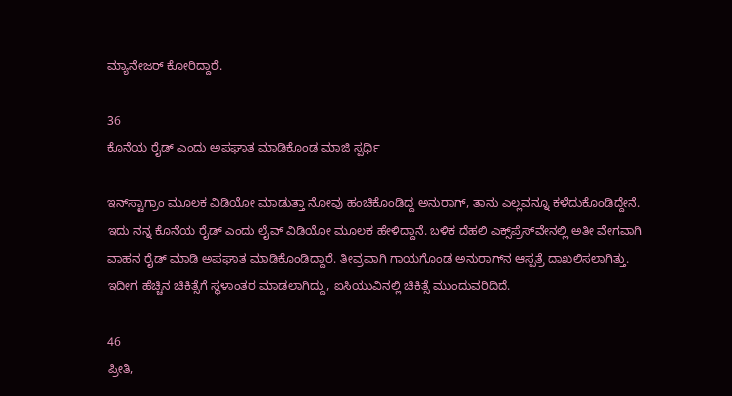ಮ್ಯಾನೇಜರ್ ಕೋರಿದ್ದಾರೆ.

36
ಕೊನೆಯ ರೈಡ್ ಎಂದು ಅಪಘಾತ ಮಾಡಿಕೊಂಡ ಮಾಜಿ ಸ್ಪರ್ಧಿ

ಇನ್‌ಸ್ಟಾಗ್ರಾಂ ಮೂಲಕ ವಿಡಿಯೋ ಮಾಡುತ್ತಾ ನೋವು ಹಂಚಿಕೊಂಡಿದ್ದ ಅನುರಾಗ್, ತಾನು ಎಲ್ಲವನ್ನೂ ಕಳೆದುಕೊಂಡಿದ್ದೇನೆ. ಇದು ನನ್ನ ಕೊನೆಯ ರೈಡ್ ಎಂದು ಲೈವ್ ವಿಡಿಯೋ ಮೂಲಕ ಹೇಳಿದ್ದಾನೆ. ಬಳಿಕ ದೆಹಲಿ ಎಕ್ಸ್‌ಪ್ರೆಸ್‌ವೇನಲ್ಲಿ ಅತೀ ವೇಗವಾಗಿ ವಾಹನ ರೈಡ್ ಮಾಡಿ ಅಪಘಾತ ಮಾಡಿಕೊಂಡಿದ್ದಾರೆ. ತೀವ್ರವಾಗಿ ಗಾಯಗೊಂಡ ಅನುರಾಗ್‌ನ ಆಸ್ಪತ್ರೆ ದಾಖಲಿಸಲಾಗಿತ್ತು. ಇದೀಗ ಹೆಚ್ಚಿನ ಚಿಕಿತ್ಸೆಗೆ ಸ್ಥಳಾಂತರ ಮಾಡಲಾಗಿದ್ದು, ಐಸಿಯುವಿನಲ್ಲಿ ಚಿಕಿತ್ಸೆ ಮುಂದುವರಿದಿದೆ.

46
ಪ್ರೀತಿ,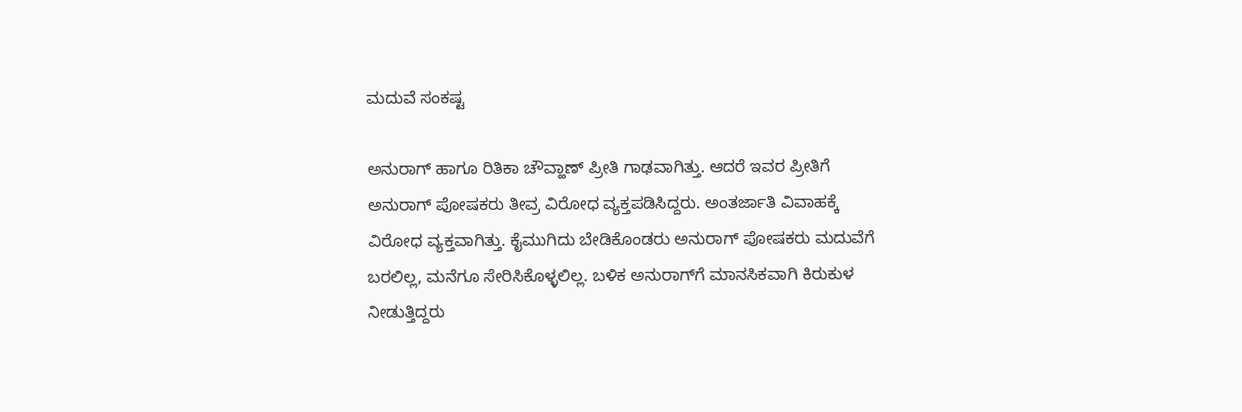ಮದುವೆ ಸಂಕಷ್ಟ

ಅನುರಾಗ್ ಹಾಗೂ ರಿತಿಕಾ ಚೌವ್ಹಾಣ್ ಪ್ರೀತಿ ಗಾಢವಾಗಿತ್ತು. ಆದರೆ ಇವರ ಪ್ರೀತಿಗೆ ಅನುರಾಗ್ ಪೋಷಕರು ತೀವ್ರ ವಿರೋಧ ವ್ಯಕ್ತಪಡಿಸಿದ್ದರು. ಅಂತರ್ಜಾತಿ ವಿವಾಹಕ್ಕೆ ವಿರೋಧ ವ್ಯಕ್ತವಾಗಿತ್ತು. ಕೈಮುಗಿದು ಬೇಡಿಕೊಂಡರು ಅನುರಾಗ್ ಪೋಷಕರು ಮದುವೆಗೆ ಬರಲಿಲ್ಲ, ಮನೆಗೂ ಸೇರಿಸಿಕೊಳ್ಳಲಿಲ್ಲ. ಬಳಿಕ ಅನುರಾಗ್‌ಗೆ ಮಾನಸಿಕವಾಗಿ ಕಿರುಕುಳ ನೀಡುತ್ತಿದ್ದರು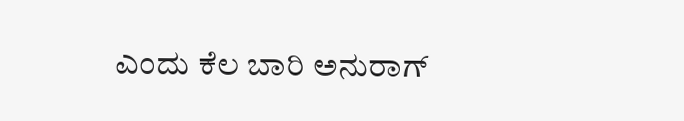ಎಂದು ಕೆಲ ಬಾರಿ ಅನುರಾಗ್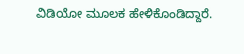ವಿಡಿಯೋ ಮೂಲಕ ಹೇಳಿಕೊಂಡಿದ್ದಾರೆ.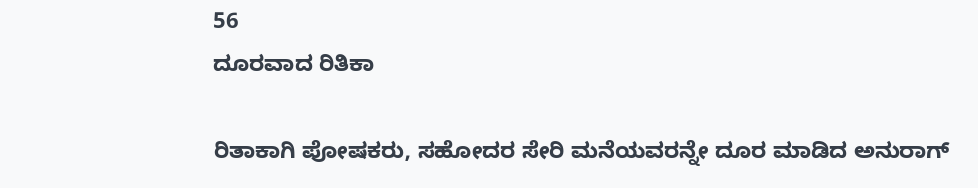56
ದೂರವಾದ ರಿತಿಕಾ

ರಿತಾಕಾಗಿ ಪೋಷಕರು, ಸಹೋದರ ಸೇರಿ ಮನೆಯವರನ್ನೇ ದೂರ ಮಾಡಿದ ಅನುರಾಗ್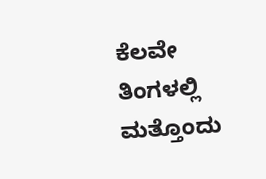ಕೆಲವೇ ತಿಂಗಳಲ್ಲಿ ಮತ್ತೊಂದು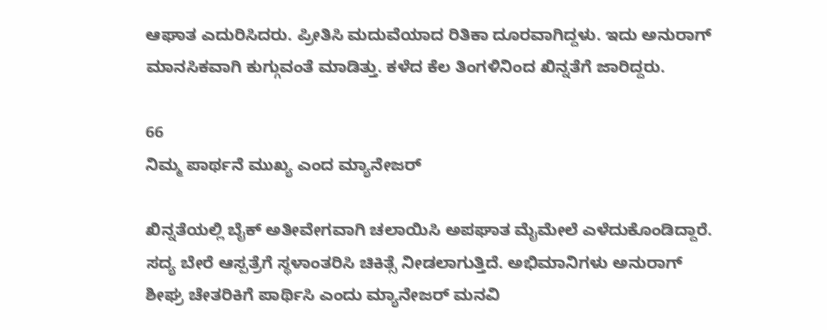ಆಘಾತ ಎದುರಿಸಿದರು. ಪ್ರೀತಿಸಿ ಮದುವೆಯಾದ ರಿತಿಕಾ ದೂರವಾಗಿದ್ದಳು. ಇದು ಅನುರಾಗ್ ಮಾನಸಿಕವಾಗಿ ಕುಗ್ಗುವಂತೆ ಮಾಡಿತ್ತು. ಕಳೆದ ಕೆಲ ತಿಂಗಳಿನಿಂದ ಖಿನ್ನತೆಗೆ ಜಾರಿದ್ದರು.

66
ನಿಮ್ಮ ಪಾರ್ಥನೆ ಮುಖ್ಯ ಎಂದ ಮ್ಯಾನೇಜರ್

ಖಿನ್ನತೆಯಲ್ಲಿ ಬೈಕ್ ಅತೀವೇಗವಾಗಿ ಚಲಾಯಿಸಿ ಅಪಘಾತ ಮೈಮೇಲೆ ಎಳೆದುಕೊಂಡಿದ್ದಾರೆ. ಸದ್ಯ ಬೇರೆ ಆಸ್ಪತ್ರೆಗೆ ಸ್ಥಳಾಂತರಿಸಿ ಚಿಕಿತ್ಸೆ ನೀಡಲಾಗುತ್ತಿದೆ. ಅಭಿಮಾನಿಗಳು ಅನುರಾಗ್ ಶೀಘ್ರ ಚೇತರಿಕಿಗೆ ಪಾರ್ಥಿಸಿ ಎಂದು ಮ್ಯಾನೇಜರ್ ಮನವಿ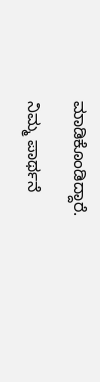ಮಾಡಿಕೊಂಡಿದ್ದಾರೆ.

ನಿಮ್ಮ ಪಾರ್ಥನೆ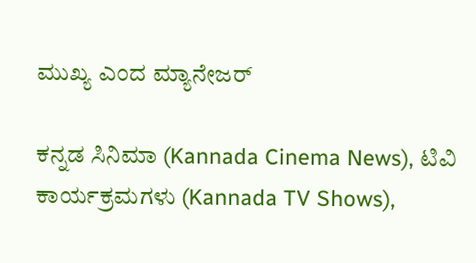ಮುಖ್ಯ ಎಂದ ಮ್ಯಾನೇಜರ್

ಕನ್ನಡ ಸಿನಿಮಾ (Kannada Cinema News), ಟಿವಿ ಕಾರ್ಯಕ್ರಮಗಳು (Kannada TV Shows),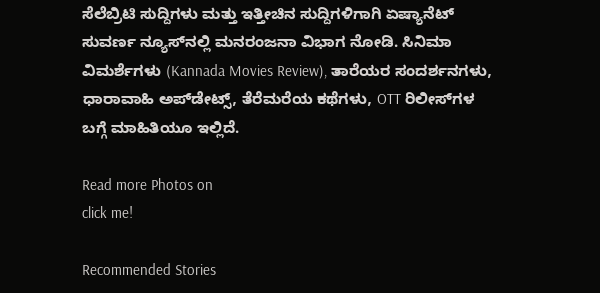ಸೆಲೆಬ್ರಿಟಿ ಸುದ್ದಿಗಳು ಮತ್ತು ಇತ್ತೀಚಿನ ಸುದ್ದಿಗಳಿಗಾಗಿ ಏಷ್ಯಾನೆಟ್ ಸುವರ್ಣ ನ್ಯೂಸ್‌ನಲ್ಲಿ ಮನರಂಜನಾ ವಿಭಾಗ ನೋಡಿ. ಸಿನಿಮಾ ವಿಮರ್ಶೆಗಳು (Kannada Movies Review), ತಾರೆಯರ ಸಂದರ್ಶನಗಳು, ಧಾರಾವಾಹಿ ಅಪ್‌ಡೇಟ್ಸ್‌, ತೆರೆಮರೆಯ ಕಥೆಗಳು, OTT ರಿಲೀಸ್‌ಗಳ ಬಗ್ಗೆ ಮಾಹಿತಿಯೂ ಇಲ್ಲಿದೆ.

Read more Photos on
click me!

Recommended Stories